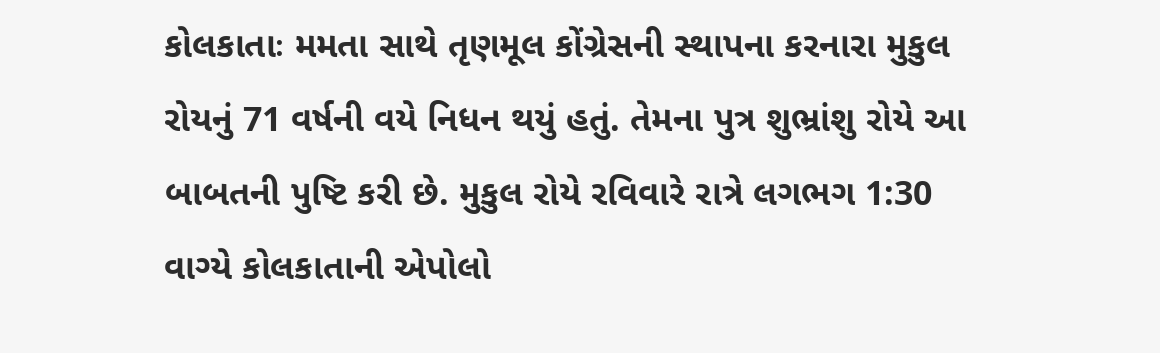કોલકાતાઃ મમતા સાથે તૃણમૂલ કોંગ્રેસની સ્થાપના કરનારા મુકુલ રોયનું 71 વર્ષની વયે નિધન થયું હતું. તેમના પુત્ર શુભ્રાંશુ રોયે આ બાબતની પુષ્ટિ કરી છે. મુકુલ રોયે રવિવારે રાત્રે લગભગ 1:30 વાગ્યે કોલકાતાની એપોલો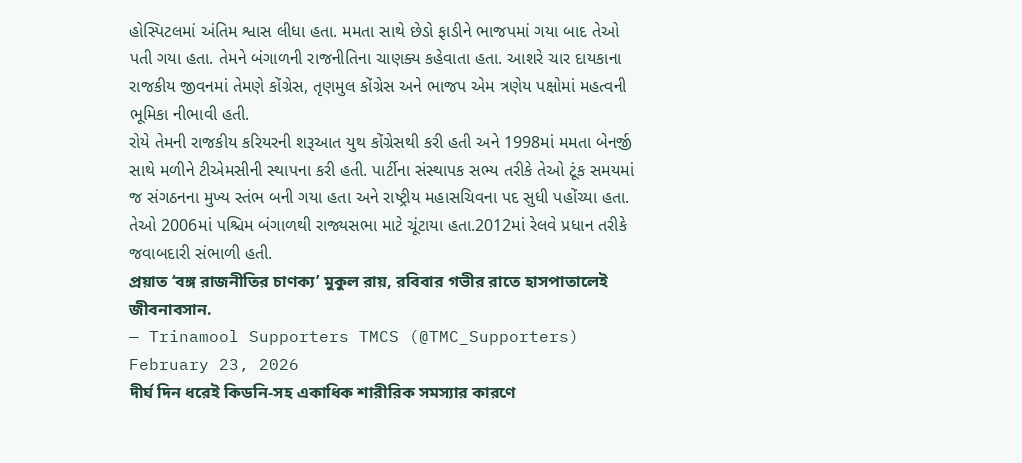હોસ્પિટલમાં અંતિમ શ્વાસ લીધા હતા. મમતા સાથે છેડો ફાડીને ભાજપમાં ગયા બાદ તેઓ પતી ગયા હતા. તેમને બંગાળની રાજનીતિના ચાણક્ય કહેવાતા હતા. આશરે ચાર દાયકાના રાજકીય જીવનમાં તેમણે કોંગ્રેસ, તૃણમુલ કોંગ્રેસ અને ભાજપ એમ ત્રણેય પક્ષોમાં મહત્વની ભૂમિકા નીભાવી હતી.
રોયે તેમની રાજકીય કરિયરની શરૂઆત યુથ કોંગ્રેસથી કરી હતી અને 1998માં મમતા બેનર્જી સાથે મળીને ટીએમસીની સ્થાપના કરી હતી. પાર્ટીના સંસ્થાપક સભ્ય તરીકે તેઓ ટૂંક સમયમાં જ સંગઠનના મુખ્ય સ્તંભ બની ગયા હતા અને રાષ્ટ્રીય મહાસચિવના પદ સુધી પહોંચ્યા હતા. તેઓ 2006માં પશ્ચિમ બંગાળથી રાજ્યસભા માટે ચૂંટાયા હતા.2012માં રેલવે પ્રધાન તરીકે જવાબદારી સંભાળી હતી.
প্রয়াত ‘বঙ্গ রাজনীতির চাণক্য’ মুকুল রায়, রবিবার গভীর রাতে হাসপাতালেই জীবনাবসান.
— Trinamool Supporters TMCS (@TMC_Supporters) February 23, 2026
দীর্ঘ দিন ধরেই কিডনি-সহ একাধিক শারীরিক সমস্যার কারণে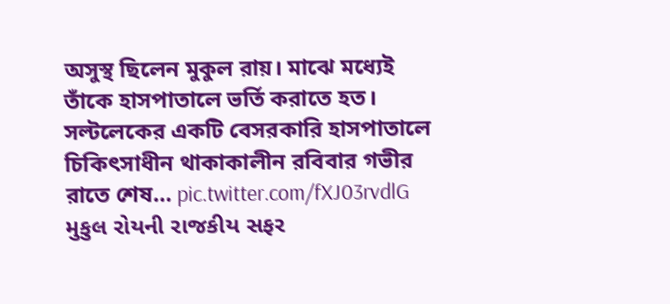অসুস্থ ছিলেন মুকুল রায়। মাঝে মধ্যেই তাঁকে হাসপাতালে ভর্তি করাতে হত। সল্টলেকের একটি বেসরকারি হাসপাতালে চিকিৎসাধীন থাকাকালীন রবিবার গভীর রাতে শেষ… pic.twitter.com/fXJ03rvdlG
મુકુલ રોયની રાજકીય સફર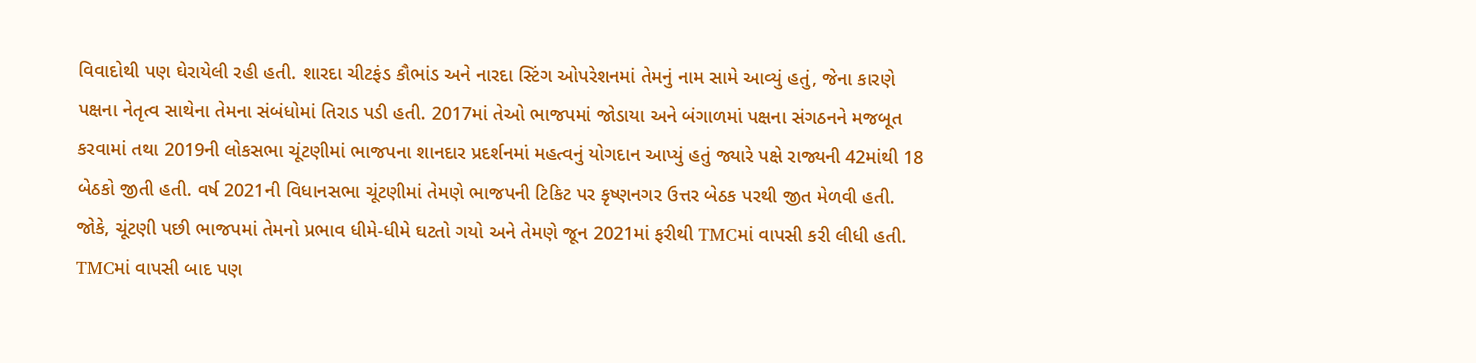વિવાદોથી પણ ઘેરાયેલી રહી હતી. શારદા ચીટફંડ કૌભાંડ અને નારદા સ્ટિંગ ઓપરેશનમાં તેમનું નામ સામે આવ્યું હતું, જેના કારણે પક્ષના નેતૃત્વ સાથેના તેમના સંબંધોમાં તિરાડ પડી હતી. 2017માં તેઓ ભાજપમાં જોડાયા અને બંગાળમાં પક્ષના સંગઠનને મજબૂત કરવામાં તથા 2019ની લોકસભા ચૂંટણીમાં ભાજપના શાનદાર પ્રદર્શનમાં મહત્વનું યોગદાન આપ્યું હતું જ્યારે પક્ષે રાજ્યની 42માંથી 18 બેઠકો જીતી હતી. વર્ષ 2021ની વિધાનસભા ચૂંટણીમાં તેમણે ભાજપની ટિકિટ પર કૃષ્ણનગર ઉત્તર બેઠક પરથી જીત મેળવી હતી. જોકે, ચૂંટણી પછી ભાજપમાં તેમનો પ્રભાવ ધીમે-ધીમે ઘટતો ગયો અને તેમણે જૂન 2021માં ફરીથી TMCમાં વાપસી કરી લીધી હતી.
TMCમાં વાપસી બાદ પણ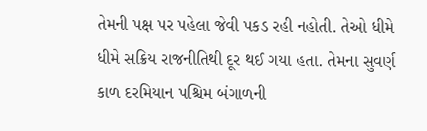તેમની પક્ષ પર પહેલા જેવી પકડ રહી નહોતી. તેઓ ધીમે ધીમે સક્રિય રાજનીતિથી દૂર થઈ ગયા હતા. તેમના સુવર્ણ કાળ દરમિયાન પશ્ચિમ બંગાળની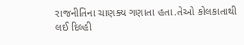રાજનીતિના ચાણક્ય ગણાતા હતા.તેઓ કોલકાતાથી લઈ દિલ્હી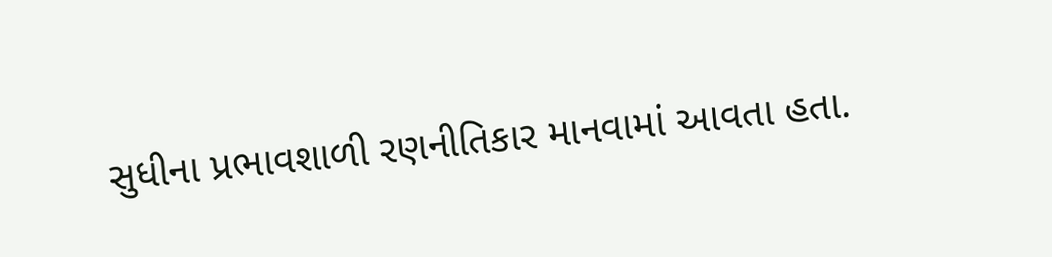સુધીના પ્રભાવશાળી રણનીતિકાર માનવામાં આવતા હતા.